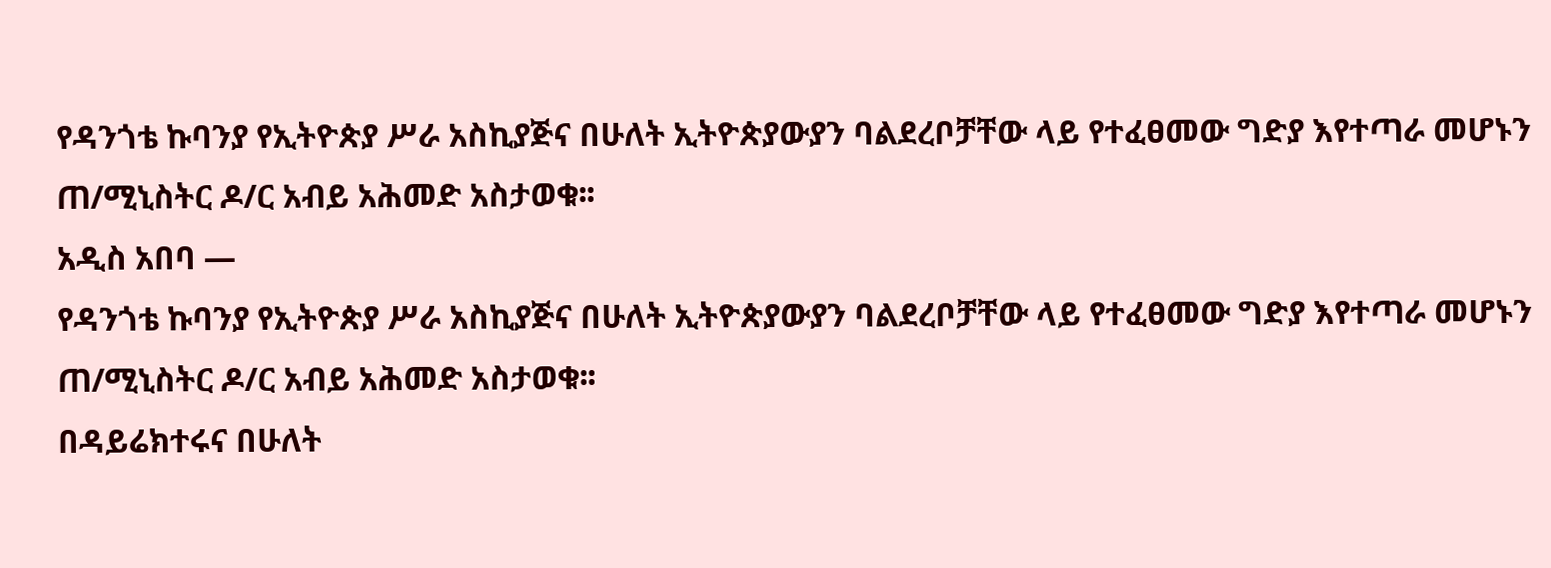የዳንጎቴ ኩባንያ የኢትዮጵያ ሥራ አስኪያጅና በሁለት ኢትዮጵያውያን ባልደረቦቻቸው ላይ የተፈፀመው ግድያ እየተጣራ መሆኑን ጠ/ሚኒስትር ዶ/ር አብይ አሕመድ አስታወቁ፡፡
አዲስ አበባ —
የዳንጎቴ ኩባንያ የኢትዮጵያ ሥራ አስኪያጅና በሁለት ኢትዮጵያውያን ባልደረቦቻቸው ላይ የተፈፀመው ግድያ እየተጣራ መሆኑን ጠ/ሚኒስትር ዶ/ር አብይ አሕመድ አስታወቁ፡፡
በዳይሬክተሩና በሁለት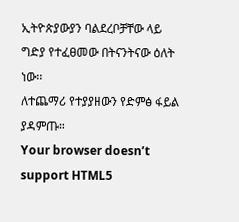ኢትዮጵያውያን ባልደረቦቻቸው ላይ ግድያ የተፈፀመው በትናንትናው ዕለት ነው፡፡
ለተጨማሪ የተያያዘውን የድምፅ ፋይል ያዳምጡ።
Your browser doesn’t support HTML5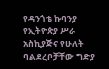የዳንጎቴ ኩባንያ የኢትዮጵያ ሥራ አስኪያጅና የሁለት ባልደረቦቻቸው ግድያ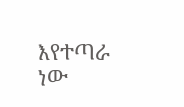እየተጣራ ነው